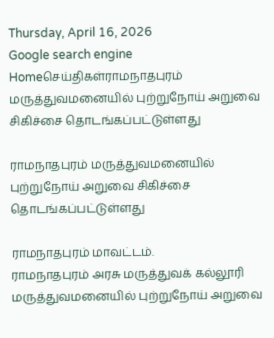Thursday, April 16, 2026
Google search engine
Homeசெய்திகள்ராமநாதபுரம் மருத்துவமனையில் புற்றுநோய் அறுவை சிகிச்சை தொடங்கப்பட்டுள்ளது

ராமநாதபுரம் மருத்துவமனையில் புற்றுநோய் அறுவை சிகிச்சை தொடங்கப்பட்டுள்ளது

ராமநாதபுரம் மாவட்டம்.
ராமநாதபுரம் அரசு மருத்துவக் கல்லூரி மருத்துவமனையில் புற்றுநோய் அறுவை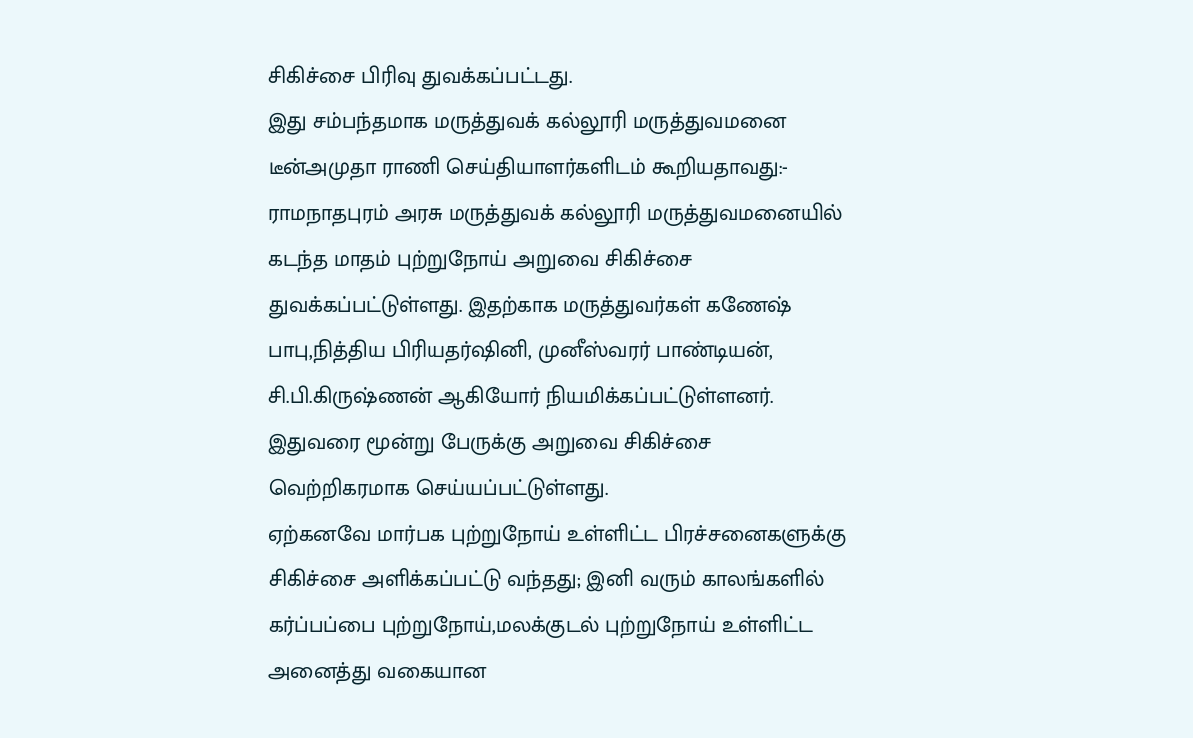சிகிச்சை பிரிவு துவக்கப்பட்டது.
இது சம்பந்தமாக மருத்துவக் கல்லூரி மருத்துவமனை டீன்அமுதா ராணி செய்தியாளர்களிடம் கூறியதாவது:-
ராமநாதபுரம் அரசு மருத்துவக் கல்லூரி மருத்துவமனையில் கடந்த மாதம் புற்றுநோய் அறுவை சிகிச்சை துவக்கப்பட்டுள்ளது. இதற்காக மருத்துவர்கள் கணேஷ் பாபு,நித்திய பிரியதர்ஷினி, முனீஸ்வரர் பாண்டியன், சி.பி.கிருஷ்ணன் ஆகியோர் நியமிக்கப்பட்டுள்ளனர். இதுவரை மூன்று பேருக்கு அறுவை சிகிச்சை வெற்றிகரமாக செய்யப்பட்டுள்ளது.
ஏற்கனவே மார்பக புற்றுநோய் உள்ளிட்ட பிரச்சனைகளுக்கு சிகிச்சை அளிக்கப்பட்டு வந்தது; இனி வரும் காலங்களில் கர்ப்பப்பை புற்றுநோய்,மலக்குடல் புற்றுநோய் உள்ளிட்ட அனைத்து வகையான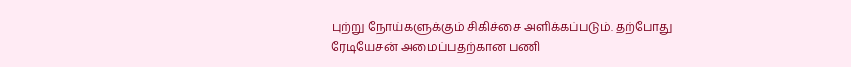புற்று நோய்களுக்கும் சிகிச்சை அளிக்கப்படும். தற்போது ரேடியேசன் அமைப்பதற்கான பணி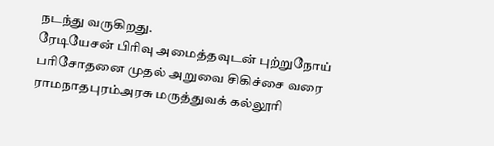நடந்து வருகிறது.
ரேடியேசன் பிரிவு அமைத்தவுடன் புற்றுநோய் பரிசோதனை முதல் அறுவை சிகிச்சை வரை ராமநாதபுரம்அரசு மருத்துவக் கல்லூரி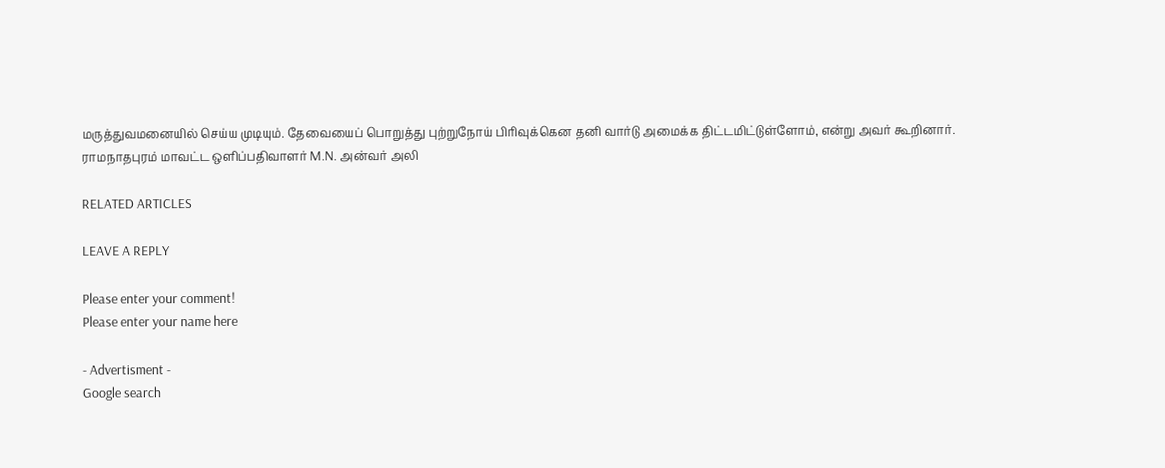மருத்துவமனையில் செய்ய முடியும். தேவையைப் பொறுத்து புற்றுநோய் பிரிவுக்கென தனி வார்டு அமைக்க திட்டமிட்டுள்ளோம், என்று அவர் கூறினார்.
ராமநாதபுரம் மாவட்ட ஒளிப்பதிவாளர் M.N. அன்வர் அலி

RELATED ARTICLES

LEAVE A REPLY

Please enter your comment!
Please enter your name here

- Advertisment -
Google search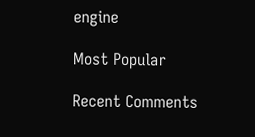engine

Most Popular

Recent Comments